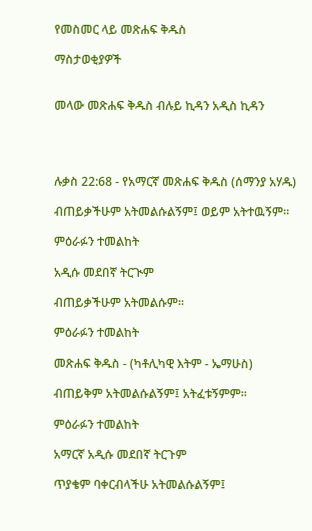የመስመር ላይ መጽሐፍ ቅዱስ

ማስታወቂያዎች


መላው መጽሐፍ ቅዱስ ብሉይ ኪዳን አዲስ ኪዳን




ሉቃስ 22:68 - የአማርኛ መጽሐፍ ቅዱስ (ሰማንያ አሃዱ)

ብጠይቃችሁም አትመልሱልኝም፤ ወይም አትተዉኝም።

ምዕራፉን ተመልከት

አዲሱ መደበኛ ትርጒም

ብጠይቃችሁም አትመልሱም።

ምዕራፉን ተመልከት

መጽሐፍ ቅዱስ - (ካቶሊካዊ እትም - ኤማሁስ)

ብጠይቅም አትመልሱልኝም፤ አትፈቱኝምም።

ምዕራፉን ተመልከት

አማርኛ አዲሱ መደበኛ ትርጉም

ጥያቄም ባቀርብላችሁ አትመልሱልኝም፤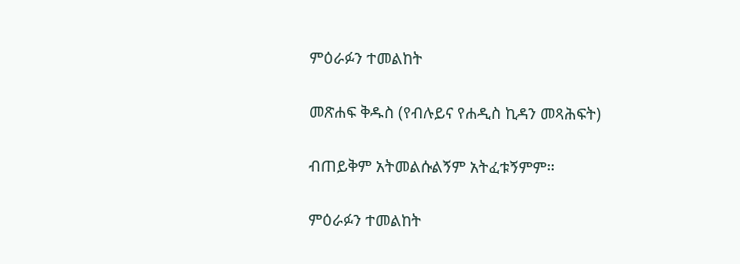ምዕራፉን ተመልከት

መጽሐፍ ቅዱስ (የብሉይና የሐዲስ ኪዳን መጻሕፍት)

ብጠይቅም አትመልሱልኝም አትፈቱኝምም።

ምዕራፉን ተመልከት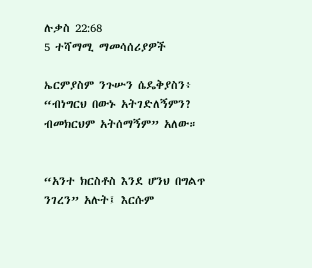ሉቃስ 22:68
5 ተሻማሚ ማመሳሰሪያዎች

ኤርምያስም ንጉሡን ሴዴቅያስን፥ “ብነግርህ በውኑ አትገድለኝምን? ብመክርህም አትሰማኝም” አለው።


“አንተ ክርስቶስ እንደ ሆንህ በግልጥ ንገረን” አሉት፤ እርሱም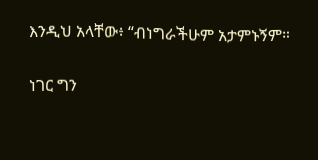እንዲህ አላቸው፥ “ብነግራችሁም አታምኑኝም።


ነገር ግን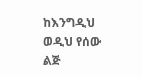ከእንግዲህ ወዲህ የሰው ልጅ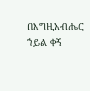በእግዚአብሔር ኀይል ቀኝ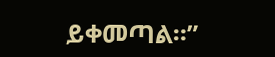ይቀመጣል።”